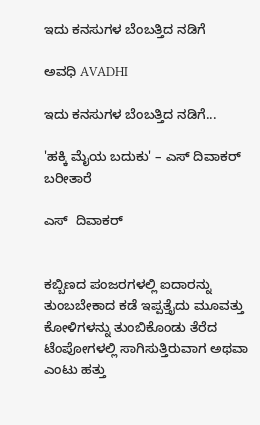ಇದು ಕನಸುಗಳ ಬೆಂಬತ್ತಿದ ನಡಿಗೆ‍

ಅವಧಿ AVADHI

ಇದು ಕನಸುಗಳ ಬೆಂಬತ್ತಿದ ನಡಿಗೆ...

'ಹಕ್ಕಿ ಮೈಯ ಬದುಕು' – ಎಸ್ ದಿವಾಕರ್ ಬರೀತಾರೆ

ಎಸ್  ದಿವಾಕರ್


ಕಬ್ಬಿಣದ ಪಂಜರಗಳಲ್ಲಿ ಐದಾರನ್ನು ತುಂಬಬೇಕಾದ ಕಡೆ ಇಪ್ಪತ್ತೈದು ಮೂವತ್ತು ಕೋಳಿಗಳನ್ನು ತುಂಬಿಕೊಂಡು ತೆರೆದ ಟೆಂಪೋಗಳಲ್ಲಿ ಸಾಗಿಸುತ್ತಿರುವಾಗ ಅಥವಾ ಎಂಟು ಹತ್ತು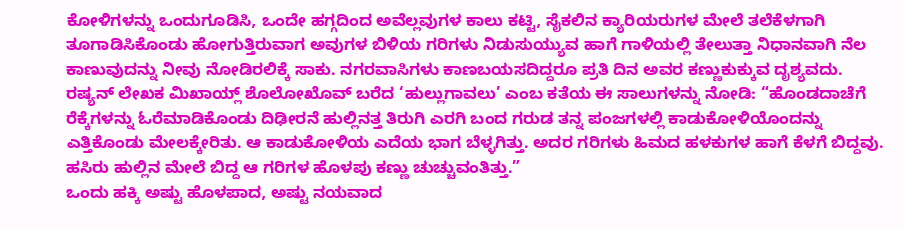ಕೋಳಿಗಳನ್ನು ಒಂದುಗೂಡಿಸಿ, ಒಂದೇ ಹಗ್ಗದಿಂದ ಅವೆಲ್ಲವುಗಳ ಕಾಲು ಕಟ್ಟಿ, ಸೈಕಲಿನ ಕ್ಯಾರಿಯರುಗಳ ಮೇಲೆ ತಲೆಕೆಳಗಾಗಿ ತೂಗಾಡಿಸಿಕೊಂಡು ಹೋಗುತ್ತಿರುವಾಗ ಅವುಗಳ ಬಿಳಿಯ ಗರಿಗಳು ನಿಡುಸುಯ್ಯುವ ಹಾಗೆ ಗಾಳಿಯಲ್ಲಿ ತೇಲುತ್ತಾ ನಿಧಾನವಾಗಿ ನೆಲ ಕಾಣುವುದನ್ನು ನೀವು ನೋಡಿರಲಿಕ್ಕೆ ಸಾಕು. ನಗರವಾಸಿಗಳು ಕಾಣಬಯಸದಿದ್ದರೂ ಪ್ರತಿ ದಿನ ಅವರ ಕಣ್ಣುಕುಕ್ಕುವ ದೃಶ್ಯವದು.
ರಷ್ಯನ್ ಲೇಖಕ ಮಿಖಾಯ್ಲ್ ಶೊಲೋಖೊವ್ ಬರೆದ ‘ಹುಲ್ಲುಗಾವಲು’ ಎಂಬ ಕತೆಯ ಈ ಸಾಲುಗಳನ್ನು ನೋಡಿ: “ಹೊಂಡದಾಚೆಗೆ ರೆಕ್ಕೆಗಳನ್ನು ಓರೆಮಾಡಿಕೊಂಡು ದಿಢೀರನೆ ಹುಲ್ಲಿನತ್ತ ತಿರುಗಿ ಎರಗಿ ಬಂದ ಗರುಡ ತನ್ನ ಪಂಜಗಳಲ್ಲಿ ಕಾಡುಕೋಳಿಯೊಂದನ್ನು ಎತ್ತಿಕೊಂಡು ಮೇಲಕ್ಕೇರಿತು. ಆ ಕಾಡುಕೋಳಿಯ ಎದೆಯ ಭಾಗ ಬೆಳ್ಳಗಿತ್ತು. ಅದರ ಗರಿಗಳು ಹಿಮದ ಹಳಕುಗಳ ಹಾಗೆ ಕೆಳಗೆ ಬಿದ್ದವು. ಹಸಿರು ಹುಲ್ಲಿನ ಮೇಲೆ ಬಿದ್ದ ಆ ಗರಿಗಳ ಹೊಳಪು ಕಣ್ಣು ಚುಚ್ಚುವಂತಿತ್ತು.”
ಒಂದು ಹಕ್ಕಿ ಅಷ್ಟು ಹೊಳಪಾದ, ಅಷ್ಟು ನಯವಾದ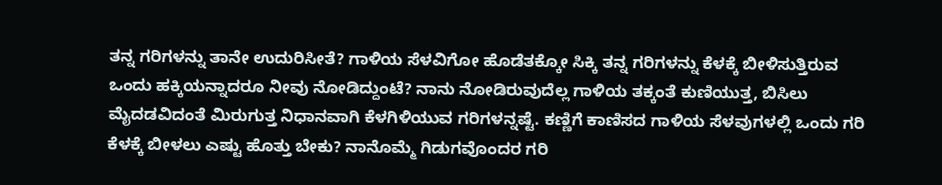ತನ್ನ ಗರಿಗಳನ್ನು ತಾನೇ ಉದುರಿಸೀತೆ? ಗಾಳಿಯ ಸೆಳವಿಗೋ ಹೊಡೆತಕ್ಕೋ ಸಿಕ್ಕಿ ತನ್ನ ಗರಿಗಳನ್ನು ಕೆಳಕ್ಕೆ ಬೀಳಿಸುತ್ತಿರುವ ಒಂದು ಹಕ್ಕಿಯನ್ನಾದರೂ ನೀವು ನೋಡಿದ್ದುಂಟೆ? ನಾನು ನೋಡಿರುವುದೆಲ್ಲ ಗಾಳಿಯ ತಕ್ಕಂತೆ ಕುಣಿಯುತ್ತ, ಬಿಸಿಲು ಮೈದಡವಿದಂತೆ ಮಿರುಗುತ್ತ ನಿಧಾನವಾಗಿ ಕೆಳಗಿಳಿಯುವ ಗರಿಗಳನ್ನಷ್ಟೆ. ಕಣ್ಣಿಗೆ ಕಾಣಿಸದ ಗಾಳಿಯ ಸೆಳವುಗಳಲ್ಲಿ ಒಂದು ಗರಿ ಕೆಳಕ್ಕೆ ಬೀಳಲು ಎಷ್ಟು ಹೊತ್ತು ಬೇಕು? ನಾನೊಮ್ಮೆ ಗಿಡುಗವೊಂದರ ಗರಿ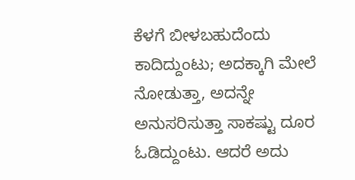ಕೆಳಗೆ ಬೀಳಬಹುದೆಂದು ಕಾದಿದ್ದುಂಟು; ಅದಕ್ಕಾಗಿ ಮೇಲೆ ನೋಡುತ್ತಾ, ಅದನ್ನೇ ಅನುಸರಿಸುತ್ತಾ ಸಾಕಷ್ಟು ದೂರ ಓಡಿದ್ದುಂಟು. ಆದರೆ ಅದು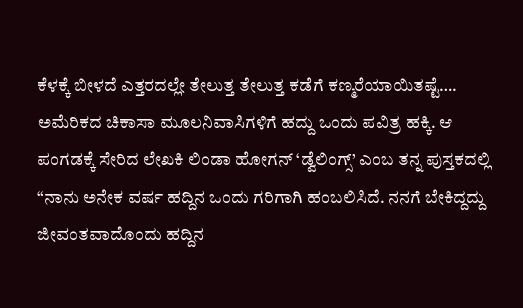ಕೆಳಕ್ಕೆ ಬೀಳದೆ ಎತ್ತರದಲ್ಲೇ ತೇಲುತ್ತ ತೇಲುತ್ತ ಕಡೆಗೆ ಕಣ್ಮರೆಯಾಯಿತಷ್ಟೆ….
ಅಮೆರಿಕದ ಚಿಕಾಸಾ ಮೂಲನಿವಾಸಿಗಳಿಗೆ ಹದ್ದು ಒಂದು ಪವಿತ್ರ ಹಕ್ಕಿ. ಆ ಪಂಗಡಕ್ಕೆ ಸೇರಿದ ಲೇಖಕಿ ಲಿಂಡಾ ಹೋಗನ್ ‘ಡ್ವೆಲಿಂಗ್ಸ್’ ಎಂಬ ತನ್ನ ಪುಸ್ತಕದಲ್ಲಿ “ನಾನು ಅನೇಕ ವರ್ಷ ಹದ್ದಿನ ಒಂದು ಗರಿಗಾಗಿ ಹಂಬಲಿಸಿದೆ. ನನಗೆ ಬೇಕಿದ್ದದ್ದು ಜೀವಂತವಾದೊಂದು ಹದ್ದಿನ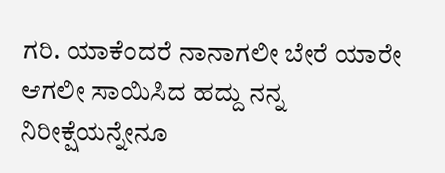ಗರಿ. ಯಾಕೆಂದರೆ ನಾನಾಗಲೀ ಬೇರೆ ಯಾರೇ ಆಗಲೀ ಸಾಯಿಸಿದ ಹದ್ದು ನನ್ನ ನಿರೀಕ್ಷೆಯನ್ನೇನೂ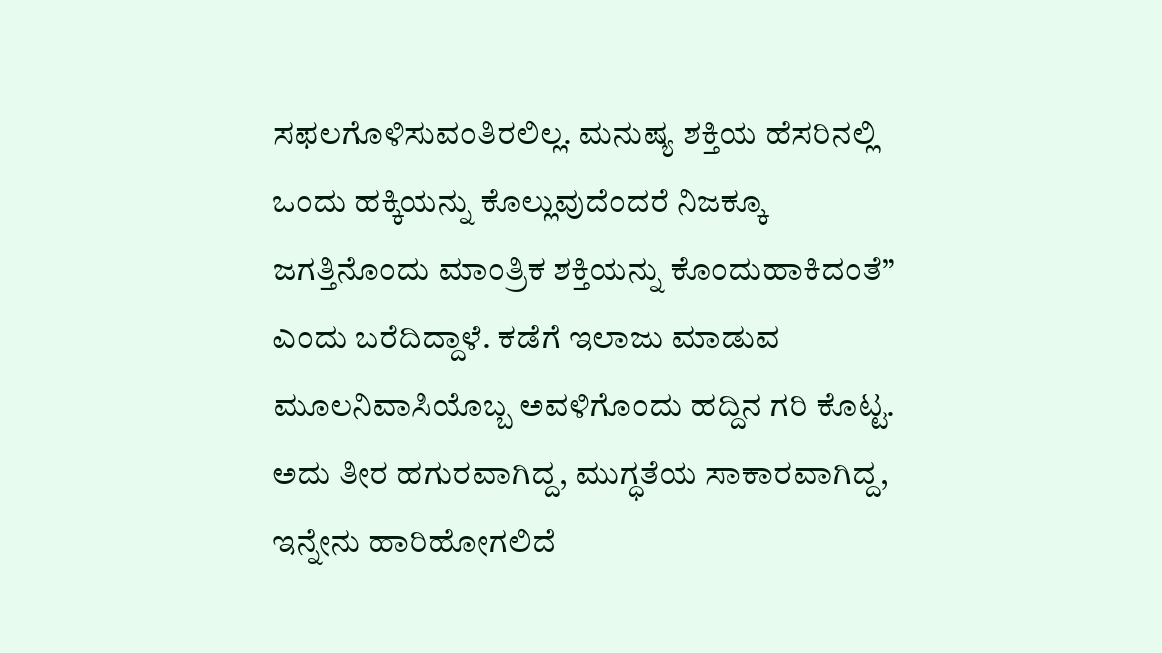ಸಫಲಗೊಳಿಸುವಂತಿರಲಿಲ್ಲ. ಮನುಷ್ಯ ಶಕ್ತಿಯ ಹೆಸರಿನಲ್ಲಿ ಒಂದು ಹಕ್ಕಿಯನ್ನು ಕೊಲ್ಲುವುದೆಂದರೆ ನಿಜಕ್ಕೂ ಜಗತ್ತಿನೊಂದು ಮಾಂತ್ರಿಕ ಶಕ್ತಿಯನ್ನು ಕೊಂದುಹಾಕಿದಂತೆ” ಎಂದು ಬರೆದಿದ್ದಾಳೆ. ಕಡೆಗೆ ಇಲಾಜು ಮಾಡುವ ಮೂಲನಿವಾಸಿಯೊಬ್ಬ ಅವಳಿಗೊಂದು ಹದ್ದಿನ ಗರಿ ಕೊಟ್ಟ. ಅದು ತೀರ ಹಗುರವಾಗಿದ್ದ, ಮುಗ್ಧತೆಯ ಸಾಕಾರವಾಗಿದ್ದ, ಇನ್ನೇನು ಹಾರಿಹೋಗಲಿದೆ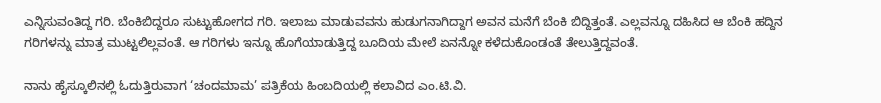ಎನ್ನಿಸುವಂತಿದ್ದ ಗರಿ. ಬೆಂಕಿಬಿದ್ದರೂ ಸುಟ್ಟುಹೋಗದ ಗರಿ. ಇಲಾಜು ಮಾಡುವವನು ಹುಡುಗನಾಗಿದ್ದಾಗ ಅವನ ಮನೆಗೆ ಬೆಂಕಿ ಬಿದ್ದಿತ್ತಂತೆ. ಎಲ್ಲವನ್ನೂ ದಹಿಸಿದ ಆ ಬೆಂಕಿ ಹದ್ದಿನ ಗರಿಗಳನ್ನು ಮಾತ್ರ ಮುಟ್ಟಲಿಲ್ಲವಂತೆ. ಆ ಗರಿಗಳು ಇನ್ನೂ ಹೊಗೆಯಾಡುತ್ತಿದ್ದ ಬೂದಿಯ ಮೇಲೆ ಏನನ್ನೋ ಕಳೆದುಕೊಂಡಂತೆ ತೇಲುತ್ತಿದ್ದವಂತೆ.

ನಾನು ಹೈಸ್ಕೂಲಿನಲ್ಲಿ ಓದುತ್ತಿರುವಾಗ ‘ಚಂದಮಾಮ’ ಪತ್ರಿಕೆಯ ಹಿಂಬದಿಯಲ್ಲಿ ಕಲಾವಿದ ಎಂ.ಟಿ.ವಿ.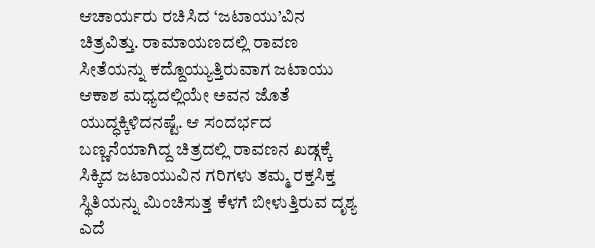ಆಚಾರ್ಯರು ರಚಿಸಿದ ‘ಜಟಾಯು’ವಿನ ಚಿತ್ರವಿತ್ತು. ರಾಮಾಯಣದಲ್ಲಿ ರಾವಣ ಸೀತೆಯನ್ನು ಕದ್ದೊಯ್ಯುತ್ತಿರುವಾಗ ಜಟಾಯು ಆಕಾಶ ಮಧ್ಯದಲ್ಲಿಯೇ ಅವನ ಜೊತೆ ಯುದ್ಧಕ್ಕಿಳಿದನಷ್ಟೆ. ಆ ಸಂದರ್ಭದ ಬಣ್ಣನೆಯಾಗಿದ್ದ ಚಿತ್ರದಲ್ಲಿ ರಾವಣನ ಖಡ್ಗಕ್ಕೆ ಸಿಕ್ಕಿದ ಜಟಾಯುವಿನ ಗರಿಗಳು ತಮ್ಮ ರಕ್ತಸಿಕ್ತ ಸ್ಥಿತಿಯನ್ನು ಮಿಂಚಿಸುತ್ತ ಕೆಳಗೆ ಬೀಳುತ್ತಿರುವ ದೃಶ್ಯ ಎದೆ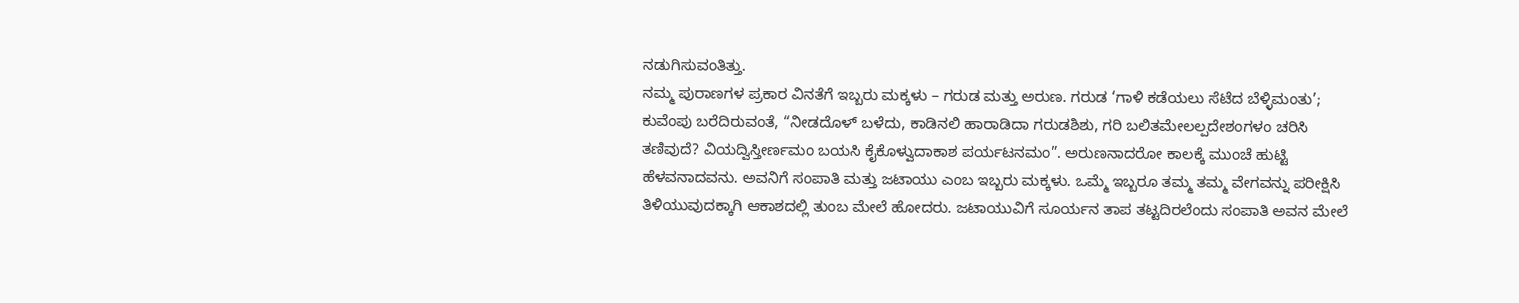ನಡುಗಿಸುವಂತಿತ್ತು.
ನಮ್ಮ ಪುರಾಣಗಳ ಪ್ರಕಾರ ವಿನತೆಗೆ ಇಬ್ಬರು ಮಕ್ಕಳು – ಗರುಡ ಮತ್ತು ಅರುಣ. ಗರುಡ ‘ಗಾಳಿ ಕಡೆಯಲು ಸೆಟೆದ ಬೆಳ್ಳಿಮಂತು’; ಕುವೆಂಪು ಬರೆದಿರುವಂತೆ, “ನೀಡದೊಳ್ ಬಳೆದು, ಕಾಡಿನಲಿ ಹಾರಾಡಿದಾ ಗರುಡಶಿಶು, ಗರಿ ಬಲಿತಮೇಲಲ್ಪದೇಶಂಗಳಂ ಚರಿಸಿ ತಣಿವುದೆ? ವಿಯದ್ವಿಸ್ತೀರ್ಣಮಂ ಬಯಸಿ ಕೈಕೊಳ್ವುದಾಕಾಶ ಪರ್ಯಟನಮಂ”. ಅರುಣನಾದರೋ ಕಾಲಕ್ಕೆ ಮುಂಚೆ ಹುಟ್ಟಿ ಹೆಳವನಾದವನು. ಅವನಿಗೆ ಸಂಪಾತಿ ಮತ್ತು ಜಟಾಯು ಎಂಬ ಇಬ್ಬರು ಮಕ್ಕಳು. ಒಮ್ಮೆ ಇಬ್ಬರೂ ತಮ್ಮ ತಮ್ಮ ವೇಗವನ್ನು ಪರೀಕ್ಷಿಸಿ ತಿಳಿಯುವುದಕ್ಕಾಗಿ ಆಕಾಶದಲ್ಲಿ ತುಂಬ ಮೇಲೆ ಹೋದರು. ಜಟಾಯುವಿಗೆ ಸೂರ್ಯನ ತಾಪ ತಟ್ಟದಿರಲೆಂದು ಸಂಪಾತಿ ಅವನ ಮೇಲೆ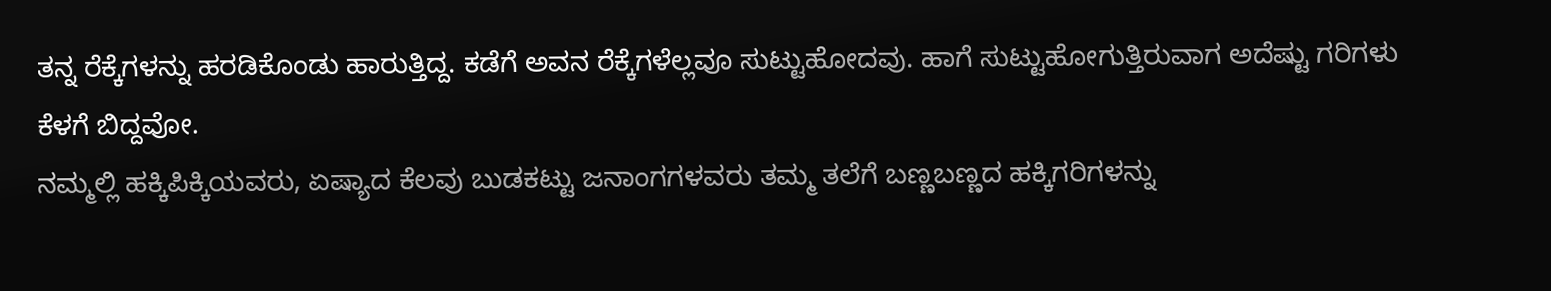ತನ್ನ ರೆಕ್ಕೆಗಳನ್ನು ಹರಡಿಕೊಂಡು ಹಾರುತ್ತಿದ್ದ. ಕಡೆಗೆ ಅವನ ರೆಕ್ಕೆಗಳೆಲ್ಲವೂ ಸುಟ್ಟುಹೋದವು. ಹಾಗೆ ಸುಟ್ಟುಹೋಗುತ್ತಿರುವಾಗ ಅದೆಷ್ಟು ಗರಿಗಳು ಕೆಳಗೆ ಬಿದ್ದವೋ.
ನಮ್ಮಲ್ಲಿ ಹಕ್ಕಿಪಿಕ್ಕಿಯವರು, ಏಷ್ಯಾದ ಕೆಲವು ಬುಡಕಟ್ಟು ಜನಾಂಗಗಳವರು ತಮ್ಮ ತಲೆಗೆ ಬಣ್ಣಬಣ್ಣದ ಹಕ್ಕಿಗರಿಗಳನ್ನು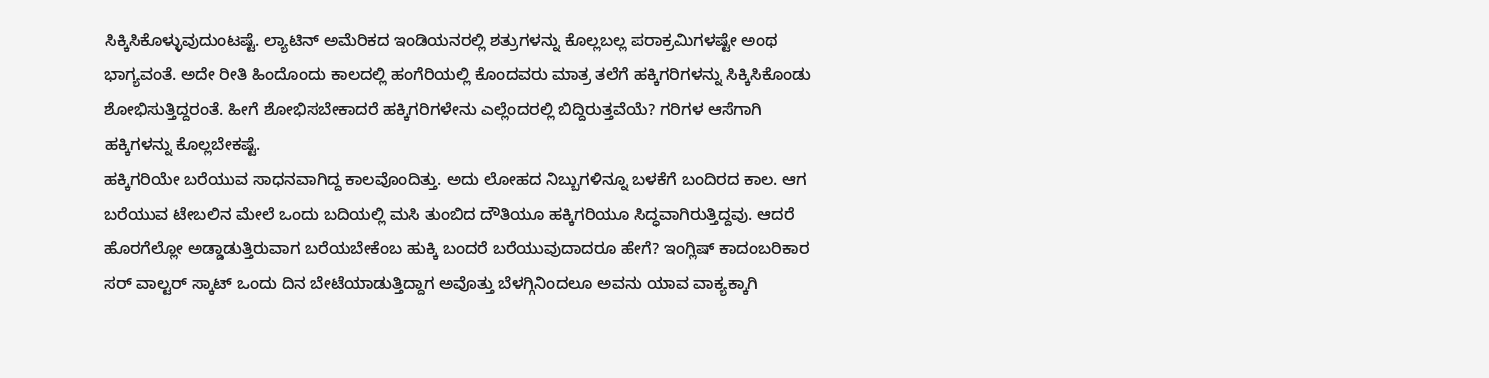ಸಿಕ್ಕಿಸಿಕೊಳ್ಳುವುದುಂಟಷ್ಟೆ. ಲ್ಯಾಟಿನ್ ಅಮೆರಿಕದ ಇಂಡಿಯನರಲ್ಲಿ ಶತ್ರುಗಳನ್ನು ಕೊಲ್ಲಬಲ್ಲ ಪರಾಕ್ರಮಿಗಳಷ್ಟೇ ಅಂಥ ಭಾಗ್ಯವಂತೆ. ಅದೇ ರೀತಿ ಹಿಂದೊಂದು ಕಾಲದಲ್ಲಿ ಹಂಗೆರಿಯಲ್ಲಿ ಕೊಂದವರು ಮಾತ್ರ ತಲೆಗೆ ಹಕ್ಕಿಗರಿಗಳನ್ನು ಸಿಕ್ಕಿಸಿಕೊಂಡು ಶೋಭಿಸುತ್ತಿದ್ದರಂತೆ. ಹೀಗೆ ಶೋಭಿಸಬೇಕಾದರೆ ಹಕ್ಕಿಗರಿಗಳೇನು ಎಲ್ಲೆಂದರಲ್ಲಿ ಬಿದ್ದಿರುತ್ತವೆಯೆ? ಗರಿಗಳ ಆಸೆಗಾಗಿ ಹಕ್ಕಿಗಳನ್ನು ಕೊಲ್ಲಬೇಕಷ್ಟೆ.
ಹಕ್ಕಿಗರಿಯೇ ಬರೆಯುವ ಸಾಧನವಾಗಿದ್ದ ಕಾಲವೊಂದಿತ್ತು. ಅದು ಲೋಹದ ನಿಬ್ಬುಗಳಿನ್ನೂ ಬಳಕೆಗೆ ಬಂದಿರದ ಕಾಲ. ಆಗ ಬರೆಯುವ ಟೇಬಲಿನ ಮೇಲೆ ಒಂದು ಬದಿಯಲ್ಲಿ ಮಸಿ ತುಂಬಿದ ದೌತಿಯೂ ಹಕ್ಕಿಗರಿಯೂ ಸಿದ್ಧವಾಗಿರುತ್ತಿದ್ದವು. ಆದರೆ ಹೊರಗೆಲ್ಲೋ ಅಡ್ಡಾಡುತ್ತಿರುವಾಗ ಬರೆಯಬೇಕೆಂಬ ಹುಕ್ಕಿ ಬಂದರೆ ಬರೆಯುವುದಾದರೂ ಹೇಗೆ? ಇಂಗ್ಲಿಷ್ ಕಾದಂಬರಿಕಾರ ಸರ್ ವಾಲ್ಟರ್ ಸ್ಕಾಟ್ ಒಂದು ದಿನ ಬೇಟೆಯಾಡುತ್ತಿದ್ದಾಗ ಅವೊತ್ತು ಬೆಳಗ್ಗಿನಿಂದಲೂ ಅವನು ಯಾವ ವಾಕ್ಯಕ್ಕಾಗಿ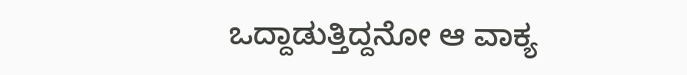ಒದ್ದಾಡುತ್ತಿದ್ದನೋ ಆ ವಾಕ್ಯ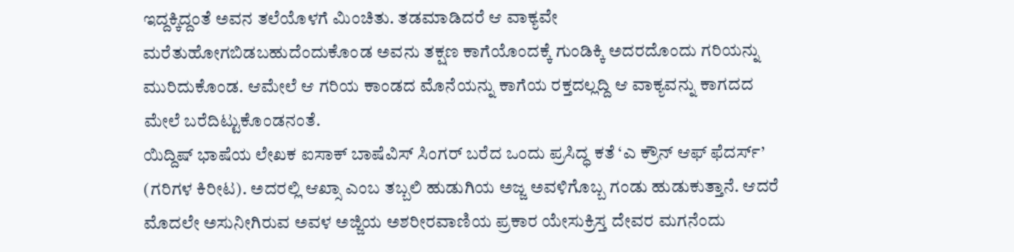ಇದ್ದಕ್ಕಿದ್ದಂತೆ ಅವನ ತಲೆಯೊಳಗೆ ಮಿಂಚಿತು. ತಡಮಾಡಿದರೆ ಆ ವಾಕ್ಯವೇ ಮರೆತುಹೋಗಬಿಡಬಹುದೆಂದುಕೊಂಡ ಅವನು ತಕ್ಷಣ ಕಾಗೆಯೊಂದಕ್ಕೆ ಗುಂಡಿಕ್ಕಿ ಅದರದೊಂದು ಗರಿಯನ್ನು ಮುರಿದುಕೊಂಡ. ಆಮೇಲೆ ಆ ಗರಿಯ ಕಾಂಡದ ಮೊನೆಯನ್ನು ಕಾಗೆಯ ರಕ್ತದಲ್ಲದ್ದಿ ಆ ವಾಕ್ಯವನ್ನು ಕಾಗದದ ಮೇಲೆ ಬರೆದಿಟ್ಟುಕೊಂಡನಂತೆ.
ಯಿದ್ದಿಷ್ ಭಾಷೆಯ ಲೇಖಕ ಐಸಾಕ್ ಬಾಷೆವಿಸ್ ಸಿಂಗರ್ ಬರೆದ ಒಂದು ಪ್ರಸಿದ್ಧ ಕತೆ ‘ಎ ಕ್ರೌನ್ ಆಫ್ ಫೆದರ್ಸ್’ (ಗರಿಗಳ ಕಿರೀಟ). ಅದರಲ್ಲಿ ಆಖ್ಸಾ ಎಂಬ ತಬ್ಬಲಿ ಹುಡುಗಿಯ ಅಜ್ಜ ಅವಳಿಗೊಬ್ಬ ಗಂಡು ಹುಡುಕುತ್ತಾನೆ. ಆದರೆ ಮೊದಲೇ ಅಸುನೀಗಿರುವ ಅವಳ ಅಜ್ಜಿಯ ಅಶರೀರವಾಣಿಯ ಪ್ರಕಾರ ಯೇಸುಕ್ರಿಸ್ತ ದೇವರ ಮಗನೆಂದು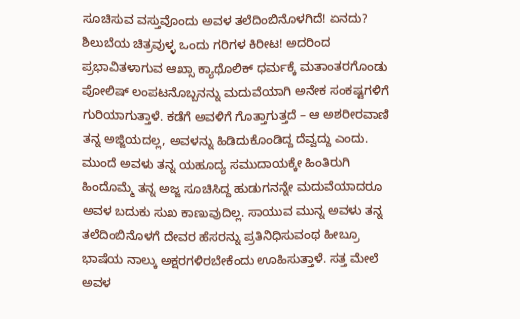ಸೂಚಿಸುವ ವಸ್ತುವೊಂದು ಅವಳ ತಲೆದಿಂಬಿನೊಳಗಿದೆ! ಏನದು? ಶಿಲುಬೆಯ ಚಿತ್ರವುಳ್ಳ ಒಂದು ಗರಿಗಳ ಕಿರೀಟ! ಅದರಿಂದ ಪ್ರಭಾವಿತಳಾಗುವ ಆಖ್ಸಾ ಕ್ಯಾಥೊಲಿಕ್ ಧರ್ಮಕ್ಕೆ ಮತಾಂತರಗೊಂಡು ಪೋಲಿಷ್ ಲಂಪಟನೊಬ್ಬನನ್ನು ಮದುವೆಯಾಗಿ ಅನೇಕ ಸಂಕಷ್ಟಗಳಿಗೆ ಗುರಿಯಾಗುತ್ತಾಳೆ. ಕಡೆಗೆ ಅವಳಿಗೆ ಗೊತ್ತಾಗುತ್ತದೆ – ಆ ಅಶರೀರವಾಣಿ ತನ್ನ ಅಜ್ಜಿಯದಲ್ಲ, ಅವಳನ್ನು ಹಿಡಿದುಕೊಂಡಿದ್ದ ದೆವ್ವದ್ದು ಎಂದು. ಮುಂದೆ ಅವಳು ತನ್ನ ಯಹೂದ್ಯ ಸಮುದಾಯಕ್ಕೇ ಹಿಂತಿರುಗಿ ಹಿಂದೊಮ್ಮೆ ತನ್ನ ಅಜ್ಜ ಸೂಚಿಸಿದ್ದ ಹುಡುಗನನ್ನೇ ಮದುವೆಯಾದರೂ ಅವಳ ಬದುಕು ಸುಖ ಕಾಣುವುದಿಲ್ಲ. ಸಾಯುವ ಮುನ್ನ ಅವಳು ತನ್ನ ತಲೆದಿಂಬಿನೊಳಗೆ ದೇವರ ಹೆಸರನ್ನು ಪ್ರತಿನಿಧಿಸುವಂಥ ಹೀಬ್ರೂ ಭಾಷೆಯ ನಾಲ್ಕು ಅಕ್ಷರಗಳಿರಬೇಕೆಂದು ಊಹಿಸುತ್ತಾಳೆ. ಸತ್ತ ಮೇಲೆ ಅವಳ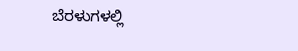ಬೆರಳುಗಳಲ್ಲಿ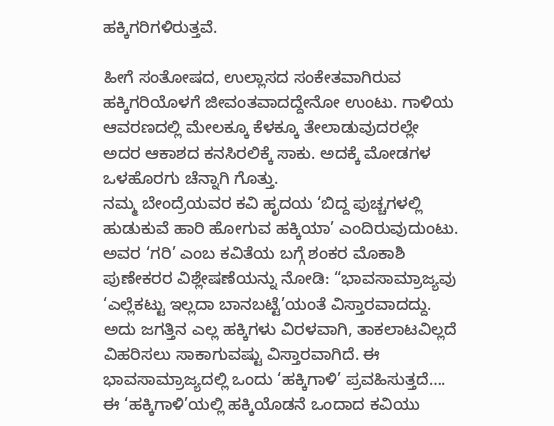ಹಕ್ಕಿಗರಿಗಳಿರುತ್ತವೆ.

ಹೀಗೆ ಸಂತೋಷದ, ಉಲ್ಲಾಸದ ಸಂಕೇತವಾಗಿರುವ ಹಕ್ಕಿಗರಿಯೊಳಗೆ ಜೀವಂತವಾದದ್ದೇನೋ ಉಂಟು. ಗಾಳಿಯ ಆವರಣದಲ್ಲಿ ಮೇಲಕ್ಕೂ ಕೆಳಕ್ಕೂ ತೇಲಾಡುವುದರಲ್ಲೇ ಅದರ ಆಕಾಶದ ಕನಸಿರಲಿಕ್ಕೆ ಸಾಕು. ಅದಕ್ಕೆ ಮೋಡಗಳ ಒಳಹೊರಗು ಚೆನ್ನಾಗಿ ಗೊತ್ತು.
ನಮ್ಮ ಬೇಂದ್ರೆಯವರ ಕವಿ ಹೃದಯ ‘ಬಿದ್ದ ಪುಚ್ಚಗಳಲ್ಲಿ ಹುಡುಕುವೆ ಹಾರಿ ಹೋಗುವ ಹಕ್ಕಿಯಾ’ ಎಂದಿರುವುದುಂಟು. ಅವರ ‘ಗರಿ’ ಎಂಬ ಕವಿತೆಯ ಬಗ್ಗೆ ಶಂಕರ ಮೊಕಾಶಿ ಪುಣೇಕರರ ವಿಶ್ಲೇಷಣೆಯನ್ನು ನೋಡಿ: “ಭಾವಸಾಮ್ರಾಜ್ಯವು ‘ಎಲ್ಲೆಕಟ್ಟು ಇಲ್ಲದಾ ಬಾನಬಟ್ಟೆ’ಯಂತೆ ವಿಸ್ತಾರವಾದದ್ದು. ಅದು ಜಗತ್ತಿನ ಎಲ್ಲ ಹಕ್ಕಿಗಳು ವಿರಳವಾಗಿ, ತಾಕಲಾಟವಿಲ್ಲದೆ ವಿಹರಿಸಲು ಸಾಕಾಗುವಷ್ಟು ವಿಸ್ತಾರವಾಗಿದೆ. ಈ ಭಾವಸಾಮ್ರಾಜ್ಯದಲ್ಲಿ ಒಂದು ‘ಹಕ್ಕಿಗಾಳಿ’ ಪ್ರವಹಿಸುತ್ತದೆ…. ಈ ‘ಹಕ್ಕಿಗಾಳಿ’ಯಲ್ಲಿ ಹಕ್ಕಿಯೊಡನೆ ಒಂದಾದ ಕವಿಯು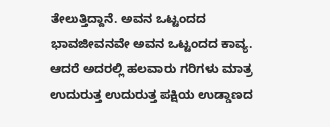ತೇಲುತ್ತಿದ್ದಾನೆ. ಅವನ ಒಟ್ಟಂದದ ಭಾವಜೀವನವೇ ಅವನ ಒಟ್ಟಂದದ ಕಾವ್ಯ. ಆದರೆ ಅದರಲ್ಲಿ ಹಲವಾರು ಗರಿಗಳು ಮಾತ್ರ ಉದುರುತ್ತ ಉದುರುತ್ತ ಪಕ್ಷಿಯ ಉಡ್ಡಾಣದ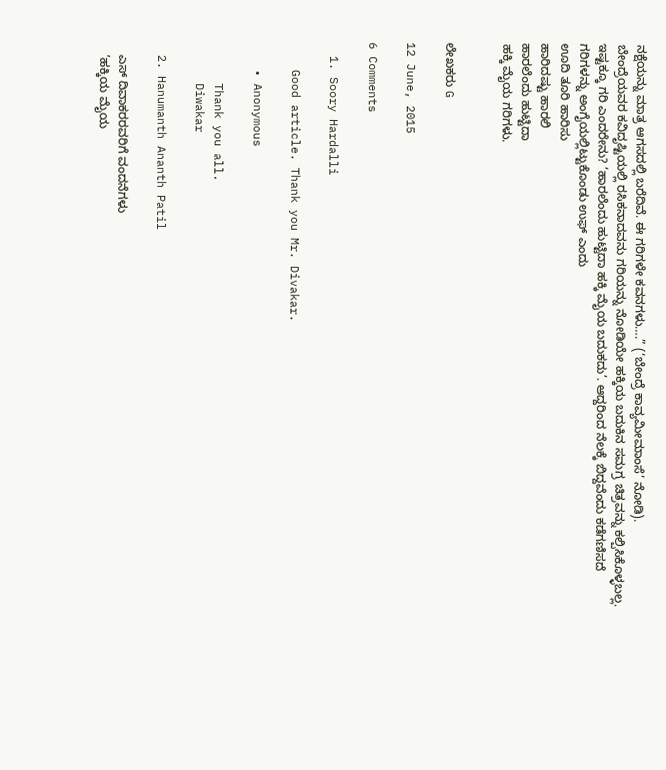ನಕ್ಷೆಯನ್ನು ಮಾತ್ರ ಆಗಸದಲ್ಲಿ ಬರೆದಿವೆ. ಈ ಗರಿಗಳೇ ಕವನಗಳು….” (‘ಬೇಂದ್ರೆ ಕಾವ್ಯಮೀಮಾಂಸೆ’ ನೋಡಿ).
ಬೇಂದ್ರೆಯವರ ಕವಿದೃಷ್ಟಿಯಲ್ಲಿ ರಸಿಕನಾದವನು ಗರಿಯನ್ನು ನೋಡಿಯೇ ಹಕ್ಕಿಯ ಬದುಕಿನ ಸಮಗ್ರ ಚಿತ್ರವನ್ನು ಕಲ್ಪಿಸಿಕೊಳ್ಳಬಲ್ಲ. ಇಷ್ಟಕ್ಕೂ ಗರಿ ಎಂದರೇನು? ‘ಹಾರಲೆಂದು ಹುಟ್ಟಿದಾ ಹಕ್ಕಿ ಮೈಯ ಬದುಕದು’. ಆದ್ದರಿಂದ ನೆಲಕ್ಕೆ ಬಿದ್ದವೆಂದು ಕಡೆಗಣಿಸದೆ
ಗರಿಗಳನ್ನು ಅಂಗೈಯಲ್ಲಿಟ್ಟುಕೊಂಡು ಉಫ್ ಎಂದು
ಊದಿ ತೂರಿ ಹಾರಿಸು
ಹಾರಿದಷ್ಟು ಹಾರಲಿ
ಹಾರಲೆಂದು ಹುಟ್ಟಿದಾ
ಹಕ್ಕಿ ಮೈಯ ಗರಿಗಳು.


ಲೇಖಕರು G

12 June, 2015

6 Comments

  1. Soory Hardalli

    Good article. Thank you Mr. Divakar.

    • Anonymous

      Thank you all.
      Diwakar

  2. Hanumanth Ananth Patil

    ಎಸ್ ದಿವಾಕರರವರಿಗೆ ವಂದನೆಗಳು
    ’ಹಕ್ಕಿಯ ಮೈಯ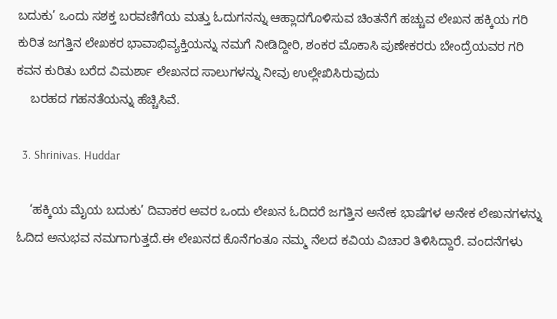ಬದುಕು’ ಒಂದು ಸಶಕ್ತ ಬರವಣಿಗೆಯ ಮತ್ತು ಓದುಗನನ್ನು ಆಹ್ಲಾದಗೊಳಿಸುವ ಚಿಂತನೆಗೆ ಹಚ್ಚುವ ಲೇಖನ ಹಕ್ಕಿಯ ಗರಿ ಕುರಿತ ಜಗತ್ತಿನ ಲೇಖಕರ ಭಾವಾಭಿವ್ಯಕ್ತಿಯನ್ನು ನಮಗೆ ನೀಡಿದ್ದೀರಿ, ಶಂಕರ ಮೊಕಾಸಿ ಪುಣೇಕರರು ಬೇಂದ್ರೆಯವರ ಗರಿ ಕವನ ಕುರಿತು ಬರೆದ ವಿಮರ್ಶಾ ಲೇಖನದ ಸಾಲುಗಳನ್ನು ನೀವು ಉಲ್ಲೇಖಿಸಿರುವುದು
    ಬರಹದ ಗಹನತೆಯನ್ನು ಹೆಚ್ಚಿಸಿವೆ.

  3. Shrinivas. Huddar

    ‘ಹಕ್ಕಿಯ ಮೈಯ ಬದುಕು’ ದಿವಾಕರ ಅವರ ಒಂದು ಲೇಖನ ಓದಿದರೆ ಜಗತ್ತಿನ ಅನೇಕ ಭಾಷೆಗಳ ಅನೇಕ ಲೇಖನಗಳನ್ನು ಓದಿದ ಅನುಭವ ನಮಗಾಗುತ್ತದೆ.ಈ ಲೇಖನದ ಕೊನೆಗಂತೂ ನಮ್ಮ ನೆಲದ ಕವಿಯ ವಿಚಾರ ತಿಳಿಸಿದ್ದಾರೆ. ವಂದನೆಗಳು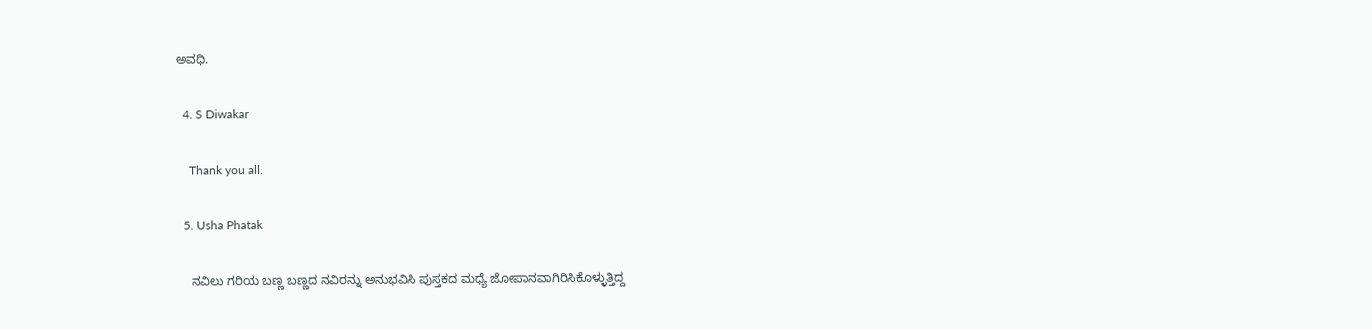ಅವಧಿ.

  4. S Diwakar

    Thank you all.

  5. Usha Phatak

    ನವಿಲು ಗರಿಯ ಬಣ್ಣ ಬಣ್ಣದ ನವಿರನ್ನು ಅನುಭವಿಸಿ ಪುಸ್ತಕದ ಮಧ್ಯೆ ಜೋಪಾನವಾಗಿರಿಸಿಕೊಳ್ಳುತ್ತಿದ್ದ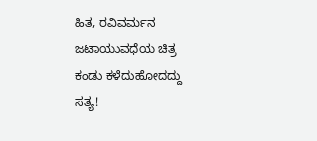ಹಿತ, ರವಿವರ್ಮನ ಜಟಾಯುವಧೆಯ ಚಿತ್ರ ಕಂಡು ಕಳೆದುಹೋದದ್ದು ಸತ್ಯ!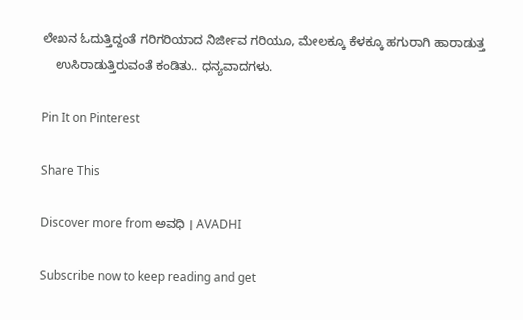ಲೇಖನ ಓದುತ್ತಿದ್ದಂತೆ ಗರಿಗರಿಯಾದ ನಿರ್ಜೀವ ಗರಿಯೂ, ಮೇಲಕ್ಕೂ ಕೆಳಕ್ಕೂ ಹಗುರಾಗಿ ಹಾರಾಡುತ್ತ
    ಉಸಿರಾಡುತ್ತಿರುವಂತೆ ಕಂಡಿತು.. ಧನ್ಯವಾದಗಳು.

Pin It on Pinterest

Share This

Discover more from ಅವಧಿ । AVADHI

Subscribe now to keep reading and get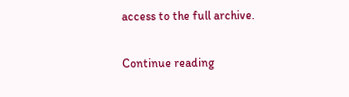access to the full archive.

Continue reading